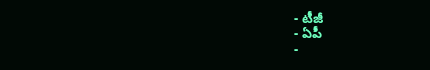- టీజీ
- ఏపీ
-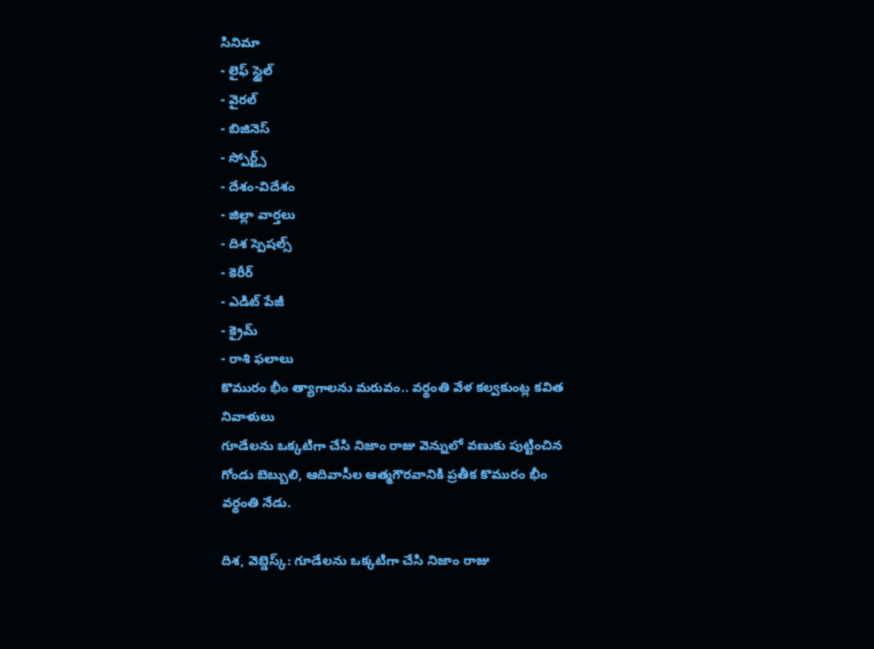సినిమా
- లైఫ్ స్టైల్
- వైరల్
- బిజినెస్
- స్పోర్ట్స్
- దేశం-విదేశం
- జిల్లా వార్తలు
- దిశ స్పెషల్స్
- కెరీర్
- ఎడిట్ పేజీ
- క్రైమ్
- రాశి ఫలాలు
కొమురం భీం త్యాగాలను మరువం.. వర్థంతి వేళ కల్వకుంట్ల కవిత నివాళులు
గూడేలను ఒక్కటిగా చేసి నిజాం రాజు వెన్నులో వణుకు పుట్టించిన గోండు బెబ్బులి, ఆదివాసీల ఆత్మగౌరవానికి ప్రతీక కొమురం భీం వర్థంతి నేడు.

దిశ, వెబ్డెస్క్: గూడేలను ఒక్కటిగా చేసి నిజాం రాజు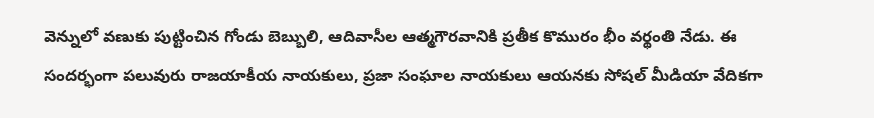వెన్నులో వణుకు పుట్టించిన గోండు బెబ్బులి, ఆదివాసీల ఆత్మగౌరవానికి ప్రతీక కొమురం భీం వర్థంతి నేడు. ఈ సందర్భంగా పలువురు రాజయాకీయ నాయకులు, ప్రజా సంఘాల నాయకులు ఆయనకు సోషల్ మీడియా వేదికగా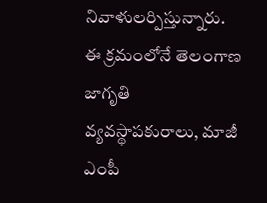నివాళులర్పిస్తున్నారు. ఈ క్రమంలోనే తెలంగాణ జాగృతి వ్యవస్థాపకురాలు, మాజీ ఎంపీ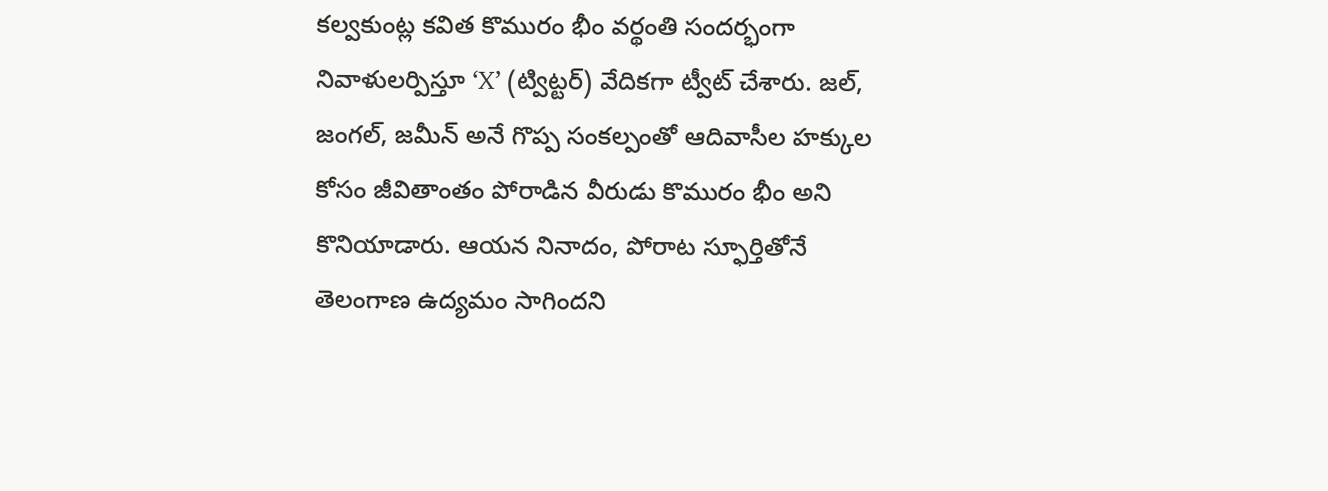కల్వకుంట్ల కవిత కొమురం భీం వర్థంతి సందర్భంగా నివాళులర్పిస్తూ ‘X’ (ట్విట్టర్) వేదికగా ట్వీట్ చేశారు. జల్, జంగల్, జమీన్ అనే గొప్ప సంకల్పంతో ఆదివాసీల హక్కుల కోసం జీవితాంతం పోరాడిన వీరుడు కొమురం భీం అని కొనియాడారు. ఆయన నినాదం, పోరాట స్ఫూర్తితోనే తెలంగాణ ఉద్యమం సాగిందని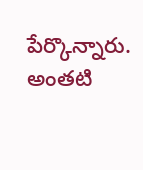పేర్కొన్నారు. అంతటి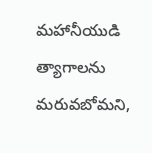మహానీయుడి త్యాగాలను మరువబోమని,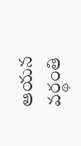ఆయన వర్థంతి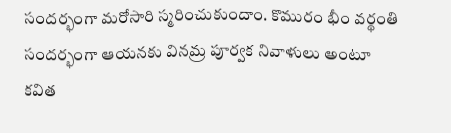సందర్భంగా మరోసారి స్మరించుకుందాం. కొమురం భీం వర్థంతి సందర్భంగా ఆయనకు వినమ్ర పూర్వక నివాళులు అంటూ కవిత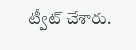ట్వీట్ చేశారు.